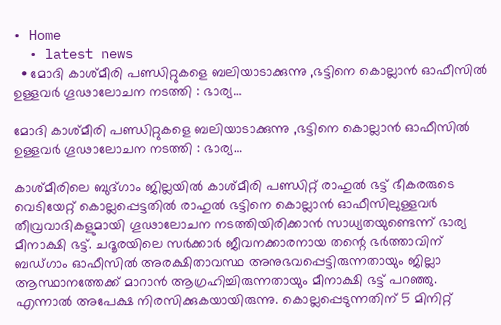• Home
  • latest news
  • മോദി കാശ്മീരി പണ്ഡിറ്റുകളെ ബലിയാടാക്കുന്നു ,ഭട്ടിനെ കൊല്ലാൻ ഓഫീസിൽ ഉള്ളവർ ഗൂഢാലോചന നടത്തി : ഭാര്യ…

മോദി കാശ്മീരി പണ്ഡിറ്റുകളെ ബലിയാടാക്കുന്നു ,ഭട്ടിനെ കൊല്ലാൻ ഓഫീസിൽ ഉള്ളവർ ഗൂഢാലോചന നടത്തി : ഭാര്യ…

കാശ്മീരിലെ ബുദ്ഗാം ജില്ലയിൽ കാശ്മീരി പണ്ഡിറ്റ്‌ രാഹുൽ ഭട്ട് ഭീകരരുടെ വെടിയേറ്റ് കൊല്ലപ്പെട്ടതിൽ രാഹുൽ ഭട്ടിനെ കൊല്ലാൻ ഓഫീസിലുള്ളവർ തീവ്രവാദികളുമായി ഗൂഢാലോചന നടത്തിയിരിക്കാൻ സാധ്യതയുണ്ടെന്ന് ഭാര്യ മീനാക്ഷി ഭട്ട്. ചദൂരയിലെ സർക്കാർ ജീവനക്കാരനായ തന്റെ ഭർത്താവിന് ബഡ്ഗാം ഓഫീസിൽ അരക്ഷിതാവസ്ഥ അനുഭവപ്പെട്ടിരുന്നതായും ജില്ലാ ആസ്ഥാനത്തേക്ക് മാറാൻ ആഗ്രഹിച്ചിരുന്നതായും മീനാക്ഷി ഭട്ട് പറഞ്ഞു. എന്നാൽ അപേക്ഷ നിരസിക്കുകയായിരുന്നു. കൊല്ലപ്പെടുന്നതിന് 5 മിനിറ്റ്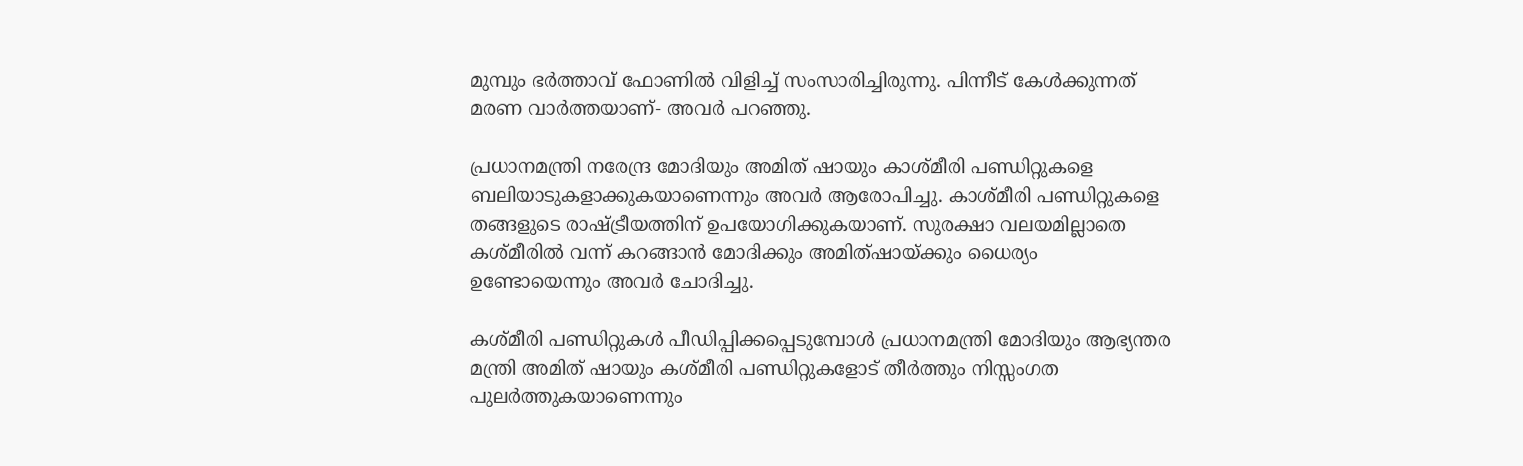മുമ്പും ഭർത്താവ് ഫോണിൽ വിളിച്ച് സംസാരിച്ചിരുന്നു. പിന്നീട് കേൾക്കുന്നത് മരണ വാർത്തയാണ്- അവർ പറഞ്ഞു.

പ്രധാനമന്ത്രി നരേന്ദ്ര മോദിയും അമിത് ഷായും കാശ്മീരി പണ്ഡിറ്റുകളെ ബലിയാടുകളാക്കുകയാണെന്നും അവർ ആരോപിച്ചു. കാശ്മീരി പണ്ഡിറ്റുകളെ തങ്ങളുടെ രാഷ്ട്രീയത്തിന് ഉപയോഗിക്കുകയാണ്. സുരക്ഷാ വലയമില്ലാതെ കശ്മീരിൽ വന്ന് കറങ്ങാൻ മോദിക്കും അമിത്ഷായ്ക്കും ധൈര്യം ഉണ്ടോയെന്നും അവർ ചോദിച്ചു.

കശ്മീരി പണ്ഡിറ്റുകൾ പീഡിപ്പിക്കപ്പെടുമ്പോൾ പ്രധാനമന്ത്രി മോദിയും ആഭ്യന്തര മന്ത്രി അമിത് ഷായും കശ്മീരി പണ്ഡിറ്റുകളോട് തീർത്തും നിസ്സംഗത പുലർത്തുകയാണെന്നും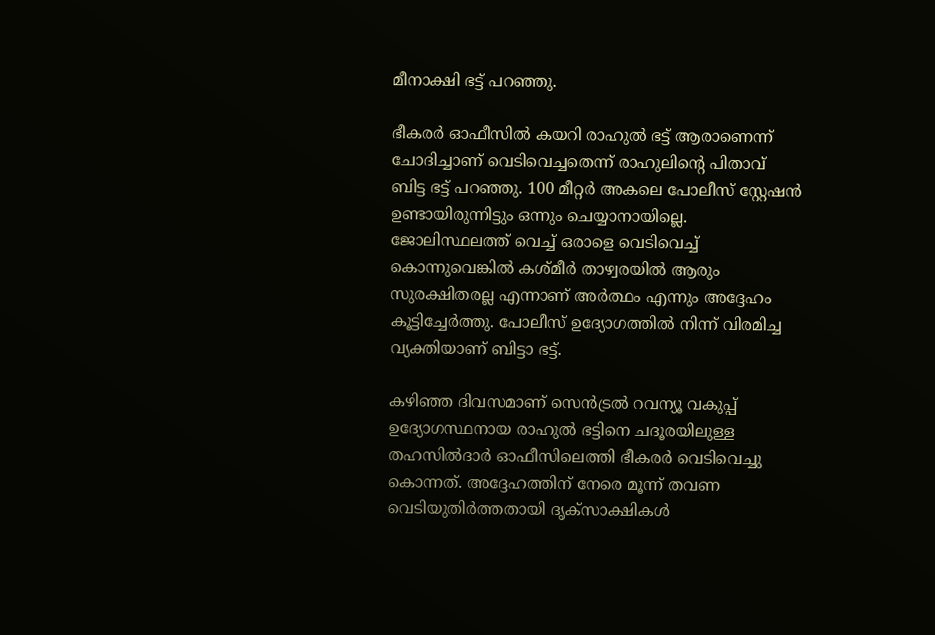മീനാക്ഷി ഭട്ട് പറഞ്ഞു.

ഭീകരർ ഓഫീസിൽ കയറി രാഹുൽ ഭട്ട് ആരാണെന്ന് ചോദിച്ചാണ് വെടിവെച്ചതെന്ന് രാഹുലിന്റെ പിതാവ് ബിട്ട ഭട്ട് പറഞ്ഞു. 100 മീറ്റർ അകലെ പോലീസ് സ്റ്റേഷൻ ഉണ്ടായിരുന്നിട്ടും ഒന്നും ചെയ്യാനായില്ലെ.
ജോലിസ്ഥലത്ത് വെച്ച് ഒരാളെ വെടിവെച്ച് കൊന്നുവെങ്കിൽ കശ്മീർ താഴ്വരയിൽ ആരും സുരക്ഷിതരല്ല എന്നാണ് അർത്ഥം എന്നും അദ്ദേഹം കൂട്ടിച്ചേർത്തു. പോലീസ് ഉദ്യോഗത്തിൽ നിന്ന് വിരമിച്ച വ്യക്തിയാണ് ബിട്ടാ ഭട്ട്.

കഴിഞ്ഞ ദിവസമാണ് സെൻട്രൽ റവന്യൂ വകുപ്പ് ഉദ്യോഗസ്ഥനായ രാഹുൽ ഭട്ടിനെ ചദൂരയിലുള്ള തഹസിൽദാർ ഓഫീസിലെത്തി ഭീകരർ വെടിവെച്ചു കൊന്നത്. അദ്ദേഹത്തിന് നേരെ മൂന്ന് തവണ വെടിയുതിർത്തതായി ദൃക്‌സാക്ഷികൾ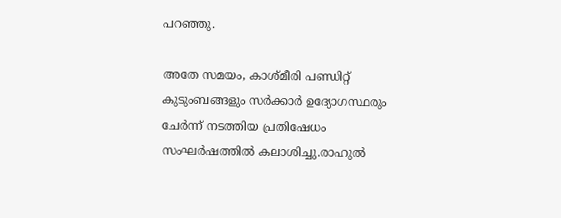പറഞ്ഞു.

അതേ സമയം, കാശ്മീരി പണ്ഡിറ്റ്‌ കുടുംബങ്ങളും സർക്കാർ ഉദ്യോഗസ്ഥരും ചേർന്ന് നടത്തിയ പ്രതിഷേധം സംഘർഷത്തിൽ കലാശിച്ചു.രാഹുൽ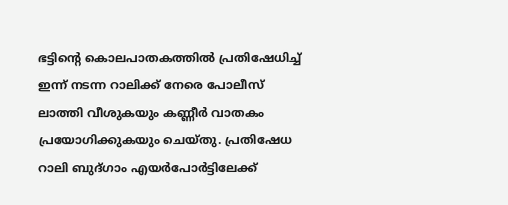ഭട്ടിന്റെ കൊലപാതകത്തിൽ പ്രതിഷേധിച്ച് ഇന്ന് നടന്ന റാലിക്ക് നേരെ പോലീസ് ലാത്തി വീശുകയും കണ്ണീർ വാതകം പ്രയോഗിക്കുകയും ചെയ്തു. പ്രതിഷേധ റാലി ബുദ്ഗാം എയർപോർട്ടിലേക്ക്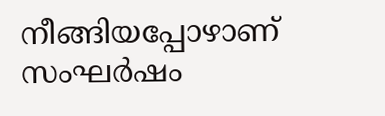നീങ്ങിയപ്പോഴാണ് സംഘർഷം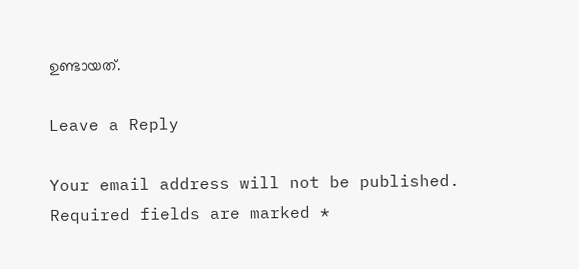ഉണ്ടായത്.

Leave a Reply

Your email address will not be published. Required fields are marked *